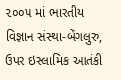૨૦૦૫ માં ભારતીય વિજ્ઞાન સંસ્થા-બેંગલુરુ, ઉપર ઇસ્લામિક આતંકી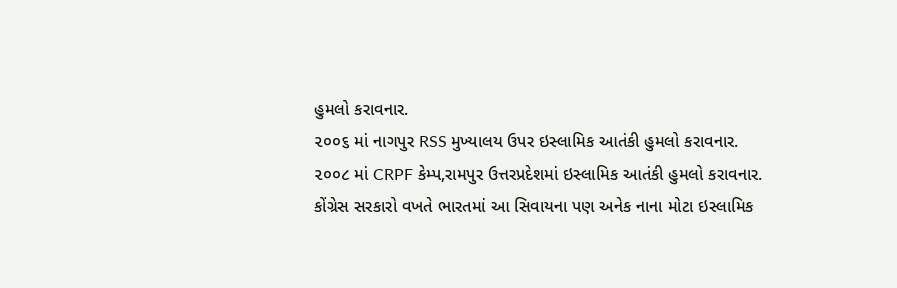હુમલો કરાવનાર.
૨૦૦૬ માં નાગપુર RSS મુખ્યાલય ઉપર ઇસ્લામિક આતંકી હુમલો કરાવનાર.
૨૦૦૮ માં CRPF કેમ્પ,રામપુર ઉત્તરપ્રદેશમાં ઇસ્લામિક આતંકી હુમલો કરાવનાર.
કોંગ્રેસ સરકારો વખતે ભારતમાં આ સિવાયના પણ અનેક નાના મોટા ઇસ્લામિક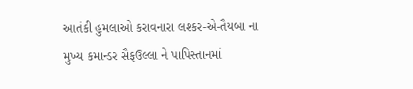આતંકી હુમલાઓ કરાવનારા લશ્કર-એ-તૈયબા ના મુખ્ય કમાન્ડર સૈફઉલ્લા ને પાપિસ્તાનમાં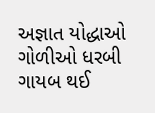અજ્ઞાત યોદ્ધાઓ ગોળીઓ ધરબી ગાયબ થઈ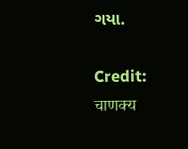ગયા.

Credit: चाणक्य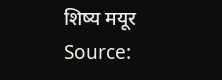शिष्य मयूर Source: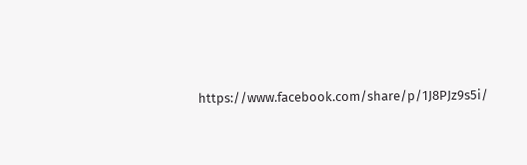https://www.facebook.com/share/p/1J8PJz9s5i/